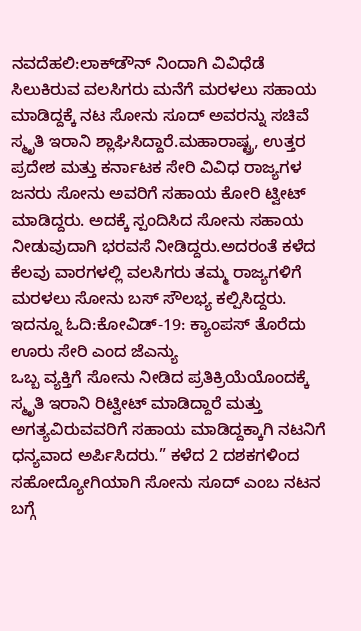ನವದೆಹಲಿ:ಲಾಕ್‌ಡೌನ್ ನಿಂದಾಗಿ ವಿವಿಧೆಡೆ ಸಿಲುಕಿರುವ ವಲಸಿಗರು ಮನೆಗೆ ಮರಳಲು ಸಹಾಯ ಮಾಡಿದ್ದಕ್ಕೆ ನಟ ಸೋನು ಸೂದ್ ಅವರನ್ನು ಸಚಿವೆ ಸ್ಮೃತಿ ಇರಾನಿ ಶ್ಲಾಘಿಸಿದ್ದಾರೆ.ಮಹಾರಾಷ್ಟ್ರ, ಉತ್ತರ ಪ್ರದೇಶ ಮತ್ತು ಕರ್ನಾಟಕ ಸೇರಿ ವಿವಿಧ ರಾಜ್ಯಗಳ ಜನರು ಸೋನು ಅವರಿಗೆ ಸಹಾಯ ಕೋರಿ ಟ್ವೀಟ್ ಮಾಡಿದ್ದರು. ಅದಕ್ಕೆ ಸ್ಪಂದಿಸಿದ ಸೋನು ಸಹಾಯ ನೀಡುವುದಾಗಿ ಭರವಸೆ ನೀಡಿದ್ದರು.ಅದರಂತೆ ಕಳೆದ ಕೆಲವು ವಾರಗಳಲ್ಲಿ ವಲಸಿಗರು ತಮ್ಮ ರಾಜ್ಯಗಳಿಗೆ ಮರಳಲು ಸೋನು ಬಸ್ ಸೌಲಭ್ಯ ಕಲ್ಪಿಸಿದ್ದರು.
ಇದನ್ನೂ ಓದಿ:ಕೋವಿಡ್-19: ಕ್ಯಾಂಪಸ್ ತೊರೆದು ಊರು ಸೇರಿ ಎಂದ ಜೆಎನ್ಯು
ಒಬ್ಬ ವ್ಯಕ್ತಿಗೆ ಸೋನು ನೀಡಿದ ಪ್ರತಿಕ್ರಿಯೆಯೊಂದಕ್ಕೆ ಸ್ಮೃತಿ ಇರಾನಿ ರಿಟ್ವೀಟ್ ಮಾಡಿದ್ದಾರೆ ಮತ್ತು ಅಗತ್ಯವಿರುವವರಿಗೆ ಸಹಾಯ ಮಾಡಿದ್ದಕ್ಕಾಗಿ ನಟನಿಗೆ ಧನ್ಯವಾದ ಅರ್ಪಿಸಿದರು.” ಕಳೆದ 2 ದಶಕಗಳಿಂದ ಸಹೋದ್ಯೋಗಿಯಾಗಿ ಸೋನು ಸೂದ್ ಎಂಬ ನಟನ ಬಗ್ಗೆ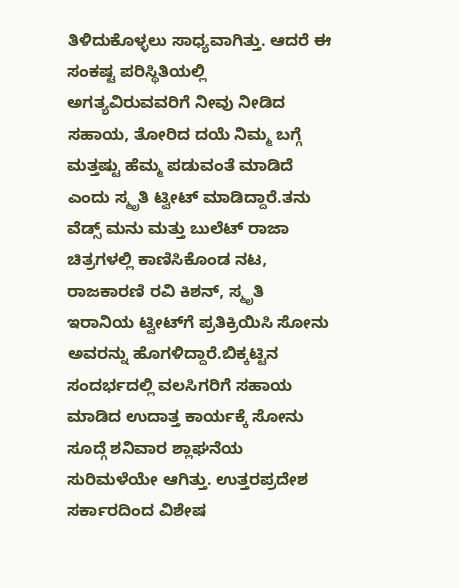ತಿಳಿದುಕೊಳ್ಳಲು ಸಾಧ್ಯವಾಗಿತ್ತು. ಆದರೆ ಈ ಸಂಕಷ್ಟ ಪರಿಸ್ಥಿತಿಯಲ್ಲಿ ಅಗತ್ಯವಿರುವವರಿಗೆ ನೀವು ನೀಡಿದ ಸಹಾಯ, ತೋರಿದ ದಯೆ ನಿಮ್ಮ ಬಗ್ಗೆ ಮತ್ತಷ್ಟು ಹೆಮ್ಮ ಪಡುವಂತೆ ಮಾಡಿದೆ ಎಂದು ಸ್ಮೃತಿ ಟ್ವೀಟ್ ಮಾಡಿದ್ದಾರೆ.ತನು ವೆಡ್ಸ್ ಮನು ಮತ್ತು ಬುಲೆಟ್ ರಾಜಾ ಚಿತ್ರಗಳಲ್ಲಿ ಕಾಣಿಸಿಕೊಂಡ ನಟ, ರಾಜಕಾರಣಿ ರವಿ ಕಿಶನ್, ಸ್ಮೃತಿ ಇರಾನಿಯ ಟ್ವೀಟ್‌ಗೆ ಪ್ರತಿಕ್ರಿಯಿಸಿ ಸೋನು ಅವರನ್ನು ಹೊಗಳಿದ್ದಾರೆ.ಬಿಕ್ಕಟ್ಟಿನ ಸಂದರ್ಭದಲ್ಲಿ ವಲಸಿಗರಿಗೆ ಸಹಾಯ ಮಾಡಿದ ಉದಾತ್ತ ಕಾರ್ಯಕ್ಕೆ ಸೋನು ಸೂದ್ಗೆ ಶನಿವಾರ ಶ್ಲಾಘನೆಯ ಸುರಿಮಳೆಯೇ ಆಗಿತ್ತು. ಉತ್ತರಪ್ರದೇಶ ಸರ್ಕಾರದಿಂದ ವಿಶೇಷ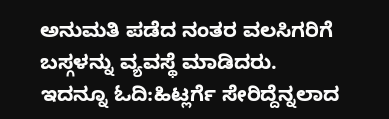ಅನುಮತಿ ಪಡೆದ ನಂತರ ವಲಸಿಗರಿಗೆ ಬಸ್ಗಳನ್ನು ವ್ಯವಸ್ಥೆ ಮಾಡಿದರು.
ಇದನ್ನೂ ಓದಿ:ಹಿಟ್ಲರ್ಗೆ ಸೇರಿದ್ದೆನ್ನಲಾದ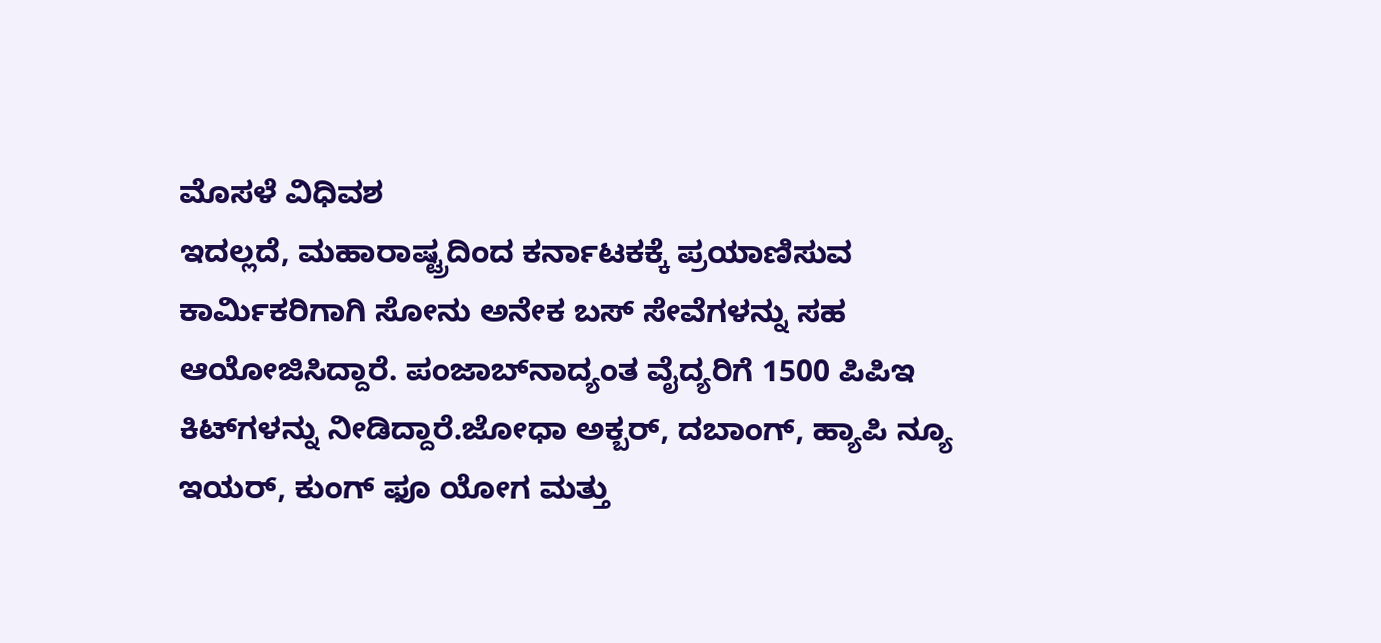ಮೊಸಳೆ ವಿಧಿವಶ
ಇದಲ್ಲದೆ, ಮಹಾರಾಷ್ಟ್ರದಿಂದ ಕರ್ನಾಟಕಕ್ಕೆ ಪ್ರಯಾಣಿಸುವ ಕಾರ್ಮಿಕರಿಗಾಗಿ ಸೋನು ಅನೇಕ ಬಸ್ ಸೇವೆಗಳನ್ನು ಸಹ ಆಯೋಜಿಸಿದ್ದಾರೆ. ಪಂಜಾಬ್‌ನಾದ್ಯಂತ ವೈದ್ಯರಿಗೆ 1500 ಪಿಪಿಇ ಕಿಟ್‌ಗಳನ್ನು ನೀಡಿದ್ದಾರೆ.ಜೋಧಾ ಅಕ್ಬರ್, ದಬಾಂಗ್, ಹ್ಯಾಪಿ ನ್ಯೂ ಇಯರ್, ಕುಂಗ್ ಫೂ ಯೋಗ ಮತ್ತು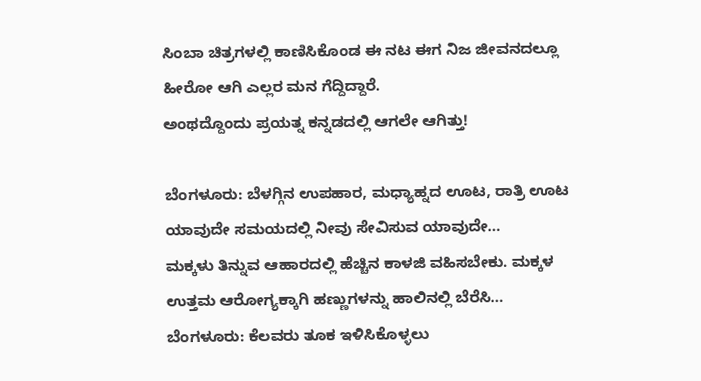ಸಿಂಬಾ ಚಿತ್ರಗಳಲ್ಲಿ ಕಾಣಿಸಿಕೊಂಡ ಈ ನಟ ಈಗ ನಿಜ ಜೀವನದಲ್ಲೂ ಹೀರೋ ಆಗಿ ಎಲ್ಲರ ಮನ ಗೆದ್ದಿದ್ದಾರೆ.
ಅಂಥದ್ದೊಂದು ಪ್ರಯತ್ನ ಕನ್ನಡದಲ್ಲಿ ಆಗಲೇ ಆಗಿತ್ತು!

ಬೆಂಗಳೂರು: ಬೆಳಗ್ಗಿನ ಉಪಹಾರ, ಮಧ್ಯಾಹ್ನದ ಊಟ, ರಾತ್ರಿ ಊಟ ಯಾವುದೇ ಸಮಯದಲ್ಲಿ ನೀವು ಸೇವಿಸುವ ಯಾವುದೇ…
ಮಕ್ಕಳು ತಿನ್ನುವ ಆಹಾರದಲ್ಲಿ ಹೆಚ್ಚಿನ ಕಾಳಜಿ ವಹಿಸಬೇಕು. ಮಕ್ಕಳ ಉತ್ತಮ ಆರೋಗ್ಯಕ್ಕಾಗಿ ಹಣ್ಣುಗಳನ್ನು ಹಾಲಿನಲ್ಲಿ ಬೆರೆಸಿ…
ಬೆಂಗಳೂರು: ಕೆಲವರು ತೂಕ ಇಳಿಸಿಕೊಳ್ಳಲು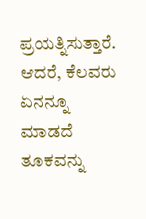ಪ್ರಯತ್ನಿಸುತ್ತಾರೆ. ಆದರೆ, ಕೆಲವರು ಏನನ್ನೂ ಮಾಡದೆ ತೂಕವನ್ನು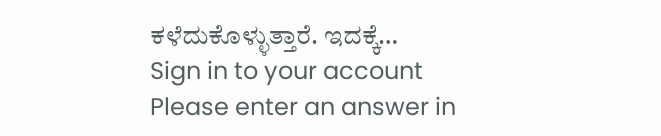ಕಳೆದುಕೊಳ್ಳುತ್ತಾರೆ. ಇದಕ್ಕೆ…
Sign in to your account
Please enter an answer in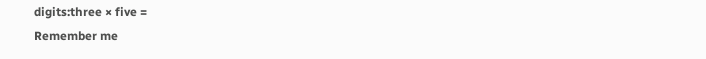digits:three × five =
Remember me